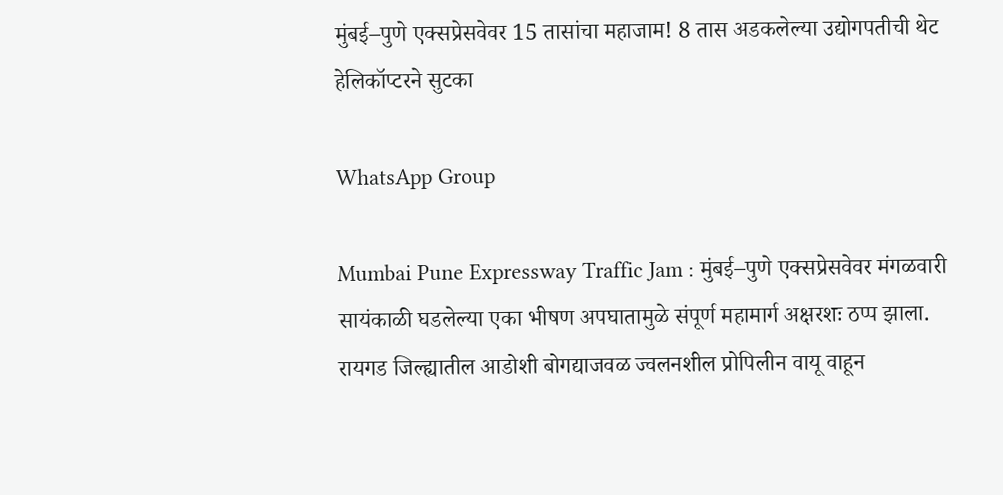मुंबई–पुणे एक्सप्रेसवेवर 15 तासांचा महाजाम! 8 तास अडकलेल्या उद्योगपतीची थेट हेलिकॉप्टरने सुटका

WhatsApp Group

Mumbai Pune Expressway Traffic Jam : मुंबई–पुणे एक्सप्रेसवेवर मंगळवारी सायंकाळी घडलेल्या एका भीषण अपघातामुळे संपूर्ण महामार्ग अक्षरशः ठप्प झाला. रायगड जिल्ह्यातील आडोशी बोगद्याजवळ ज्वलनशील प्रोपिलीन वायू वाहून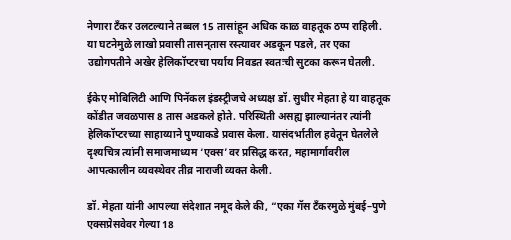नेणारा टँकर उलटल्याने तब्बल 15 तासांहून अधिक काळ वाहतूक ठप्प राहिली. या घटनेमुळे लाखो प्रवासी तासन्‌तास रस्त्यावर अडकून पडले, तर एका उद्योगपतीने अखेर हेलिकॉप्टरचा पर्याय निवडत स्वतःची सुटका करून घेतली.

ईकेए मोबिलिटी आणि पिनॅकल इंडस्ट्रीजचे अध्यक्ष डॉ. सुधीर मेहता हे या वाहतूक कोंडीत जवळपास 8 तास अडकले होते. परिस्थिती असह्य झाल्यानंतर त्यांनी हेलिकॉप्टरच्या साहाय्याने पुण्याकडे प्रवास केला. यासंदर्भातील हवेतून घेतलेले दृश्यचित्र त्यांनी समाजमाध्यम ‘एक्स’वर प्रसिद्ध करत, महामार्गावरील आपत्कालीन व्यवस्थेवर तीव्र नाराजी व्यक्त केली.

डॉ. मेहता यांनी आपल्या संदेशात नमूद केले की, “एका गॅस टँकरमुळे मुंबई–पुणे एक्सप्रेसवेवर गेल्या 18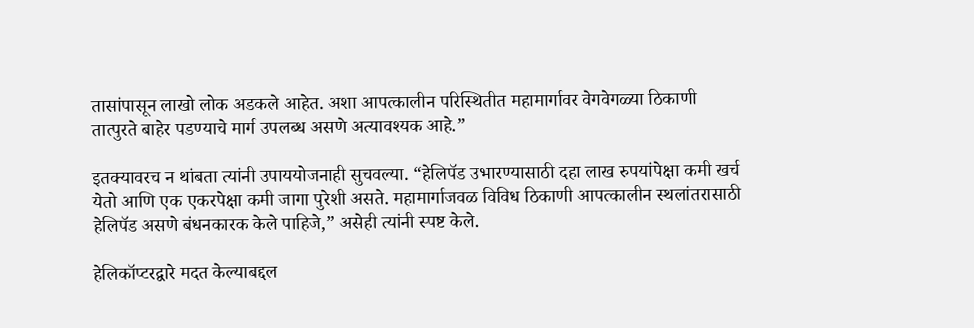तासांपासून लाखो लोक अडकले आहेत. अशा आपत्कालीन परिस्थितीत महामार्गावर वेगवेगळ्या ठिकाणी तात्पुरते बाहेर पडण्याचे मार्ग उपलब्ध असणे अत्यावश्यक आहे.”

इतक्यावरच न थांबता त्यांनी उपाययोजनाही सुचवल्या. “हेलिपॅड उभारण्यासाठी दहा लाख रुपयांपेक्षा कमी खर्च येतो आणि एक एकरपेक्षा कमी जागा पुरेशी असते. महामार्गाजवळ विविध ठिकाणी आपत्कालीन स्थलांतरासाठी हेलिपॅड असणे बंधनकारक केले पाहिजे,” असेही त्यांनी स्पष्ट केले.

हेलिकॉप्टरद्वारे मदत केल्याबद्दल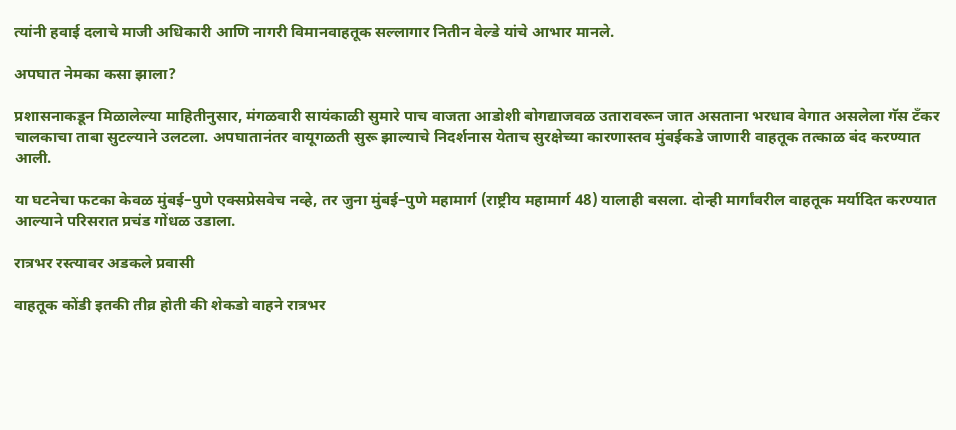त्यांनी हवाई दलाचे माजी अधिकारी आणि नागरी विमानवाहतूक सल्लागार नितीन वेल्डे यांचे आभार मानले.

अपघात नेमका कसा झाला?

प्रशासनाकडून मिळालेल्या माहितीनुसार, मंगळवारी सायंकाळी सुमारे पाच वाजता आडोशी बोगद्याजवळ उतारावरून जात असताना भरधाव वेगात असलेला गॅस टँकर चालकाचा ताबा सुटल्याने उलटला. अपघातानंतर वायूगळती सुरू झाल्याचे निदर्शनास येताच सुरक्षेच्या कारणास्तव मुंबईकडे जाणारी वाहतूक तत्काळ बंद करण्यात आली.

या घटनेचा फटका केवळ मुंबई–पुणे एक्सप्रेसवेच नव्हे, तर जुना मुंबई–पुणे महामार्ग (राष्ट्रीय महामार्ग 48) यालाही बसला. दोन्ही मार्गांवरील वाहतूक मर्यादित करण्यात आल्याने परिसरात प्रचंड गोंधळ उडाला.

रात्रभर रस्त्यावर अडकले प्रवासी

वाहतूक कोंडी इतकी तीव्र होती की शेकडो वाहने रात्रभर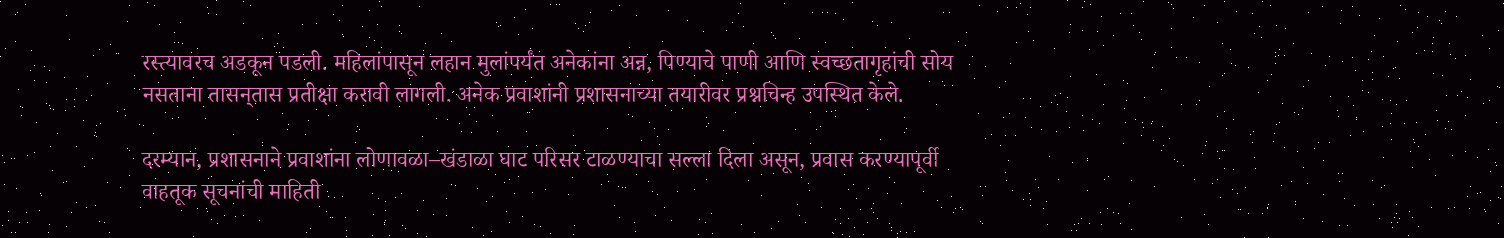रस्त्यावरच अडकून पडली. महिलांपासून लहान मुलांपर्यंत अनेकांना अन्न, पिण्याचे पाणी आणि स्वच्छतागृहांची सोय नसताना तासन्‌तास प्रतीक्षा करावी लागली. अनेक प्रवाशांनी प्रशासनाच्या तयारीवर प्रश्नचिन्ह उपस्थित केले.

दरम्यान, प्रशासनाने प्रवाशांना लोणावळा–खंडाळा घाट परिसर टाळण्याचा सल्ला दिला असून, प्रवास करण्यापूर्वी वाहतूक सूचनांची माहिती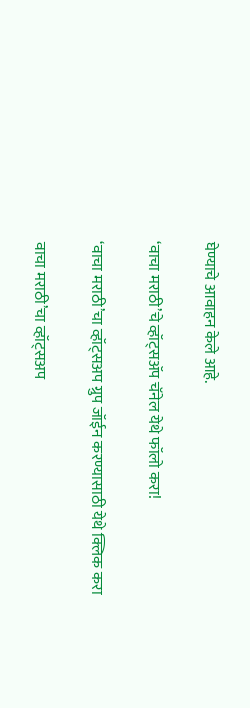घेण्याचे आवाहन केले आहे.

‘वाचा मराठी’चे व्हॉट्सॲप चॅनेल येथे फॉलो करा!

‘वाचा मराठी’चा व्हॉट्सअप ग्रुप जॉईन करण्यासाठी येथे क्लिक करा

वाचा मराठी’चा व्हॉट्सअप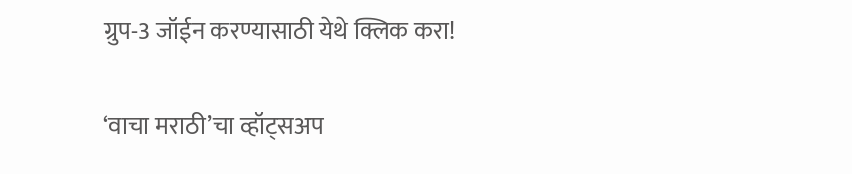ग्रुप-3 जॉईन करण्यासाठी येथे क्लिक करा!

‘वाचा मराठी’चा व्हॉट्सअप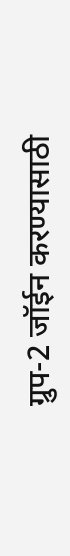ग्रुप-2 जॉईन करण्यासाठी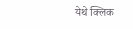येथे क्लिक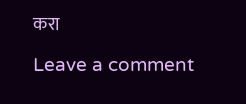करा

Leave a comment